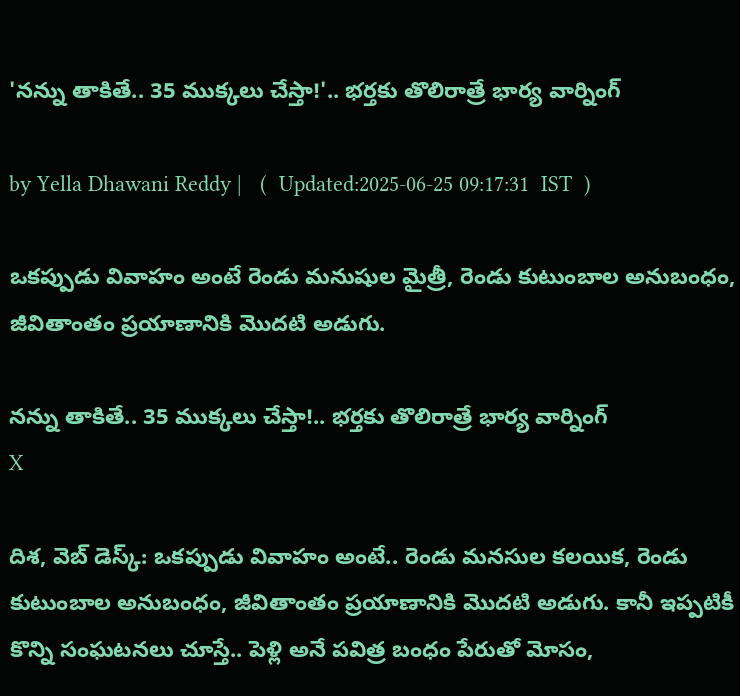'నన్ను తాకితే.. 35 ముక్కలు చేస్తా!'.. భర్తకు తొలిరాత్రే భార్య వార్నింగ్

by Yella Dhawani Reddy |   (  Updated:2025-06-25 09:17:31  IST  )

ఒకప్పుడు వివాహం అంటే రెండు మనుషుల మైత్రీ, రెండు కుటుంబాల అనుబంధం, జీవితాంతం ప్రయాణానికి మొదటి అడుగు.

నన్ను తాకితే.. 35 ముక్కలు చేస్తా!.. భర్తకు తొలిరాత్రే భార్య వార్నింగ్
X

దిశ, వెబ్ డెస్క్: ఒకప్పుడు వివాహం అంటే.. రెండు మనసుల కలయిక, రెండు కుటుంబాల అనుబంధం, జీవితాంతం ప్రయాణానికి మొదటి అడుగు. కానీ ఇప్పటికీ కొన్ని సంఘటనలు చూస్తే.. పెళ్లి అనే పవిత్ర బంధం పేరుతో మోసం,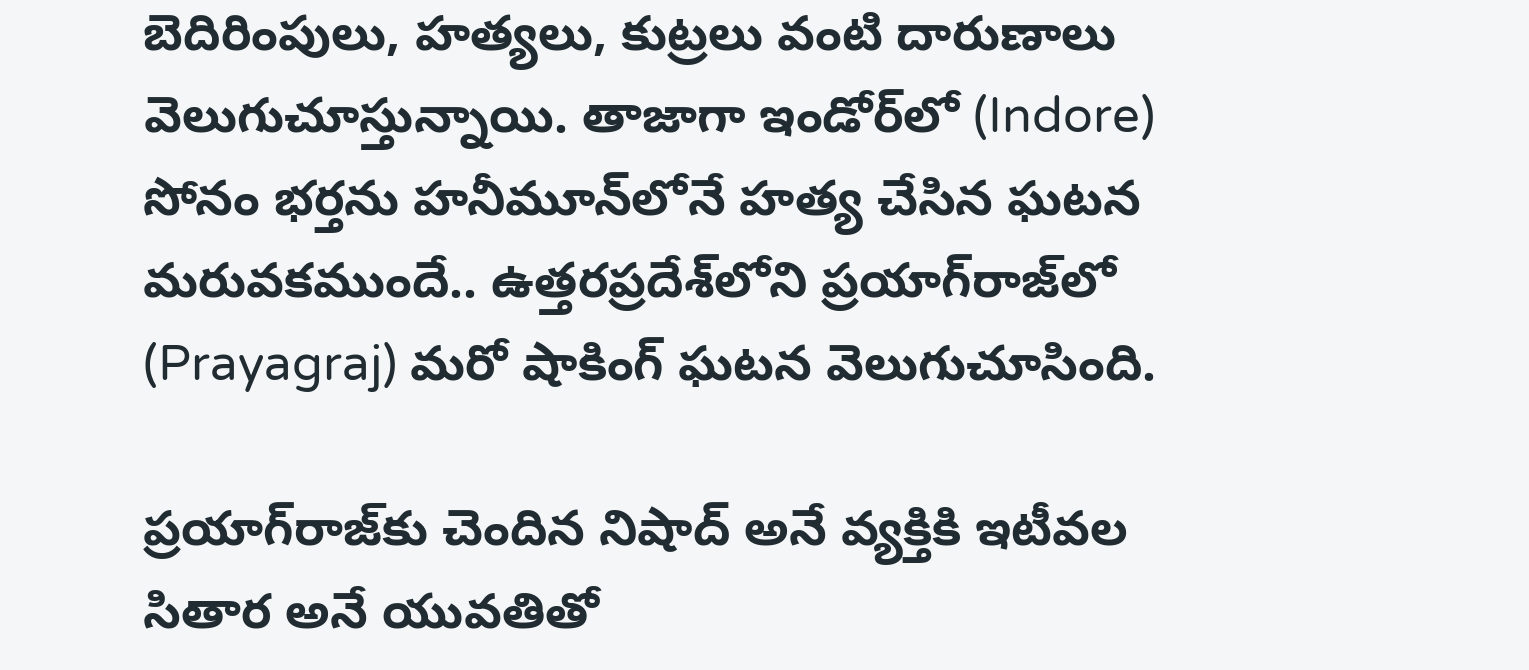బెదిరింపులు, హత్యలు, కుట్రలు వంటి దారుణాలు వెలుగుచూస్తున్నాయి. తాజాగా ఇండోర్‌లో (Indore) సోనం భర్తను హనీమూన్‌లోనే హత్య చేసిన ఘటన మరువకముందే.. ఉత్తరప్రదేశ్‌లోని ప్రయాగ్‌రాజ్‌లో (Prayagraj) మరో షాకింగ్ ఘటన వెలుగుచూసింది.

ప్రయాగ్‌రాజ్‌కు చెందిన నిషాద్‌ అనే వ్యక్తికి ఇటీవల సితార అనే యువతితో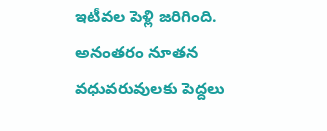ఇటీవల పెళ్లి జరిగింది. అనంతరం నూతన వధువరువులకు పెద్దలు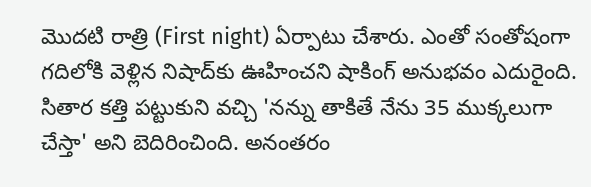మొదటి రాత్రి (First night) ఏర్పాటు చేశారు. ఎంతో సంతోషంగా గదిలోకి వెళ్లిన నిషాద్‌కు ఊహించని షాకింగ్ అనుభవం ఎదురైంది. సితార కత్తి పట్టుకుని వచ్చి 'నన్ను తాకితే నేను 35 ముక్కలుగా చేస్తా' అని బెదిరించింది. అనంతరం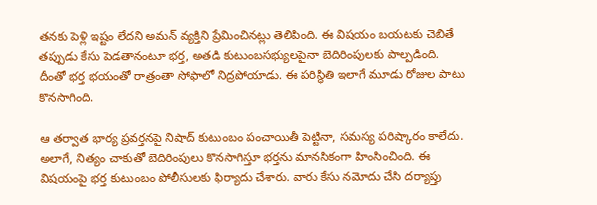తనకు పెళ్లి ఇష్టం లేదని అమన్ వ్యక్తిని ప్రేమించినట్లు తెలిపింది. ఈ విషయం బయటకు చెబితే తప్పుడు కేసు పెడతానంటూ భర్త, అతడి కుటుంబసభ్యులపైనా బెదిరింపులకు పాల్పడింది. దీంతో భర్త భయంతో రాత్రంతా సోఫాలో నిద్రపోయాడు. ఈ పరిస్థితి ఇలాగే మూడు రోజుల పాటు కొనసాగింది.

ఆ తర్వాత భార్య ప్రవర్తనపై నిషాద్ కుటుంబం పంచాయితీ పెట్టినా, సమస్య పరిష్కారం కాలేదు. అలాగే, నిత్యం చాకుతో బెదిరింపులు కొనసాగిస్తూ భర్తను మానసికంగా హింసించింది. ఈ విషయంపై భర్త కుటుంబం పోలీసులకు ఫిర్యాదు చేశారు. వారు కేసు నమోదు చేసి దర్యాప్తు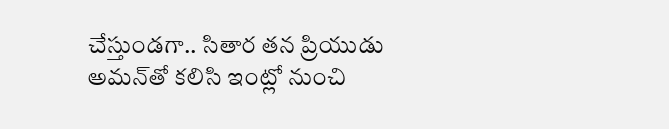చేస్తుండగా.. సితార తన ప్రియుడు అమన్‌తో కలిసి ఇంట్లో నుంచి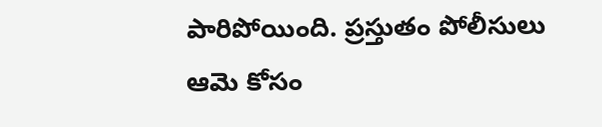పారిపోయింది. ప్రస్తుతం పోలీసులు ఆమె కోసం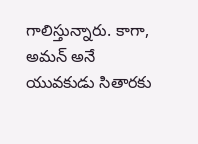గాలిస్తున్నారు. కాగా, అమన్ అనే యువకుడు సితారకు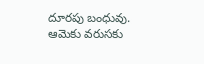దూరపు బంధువు. ఆమెకు వరుసకు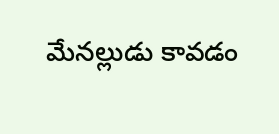మేనల్లుడు కావడం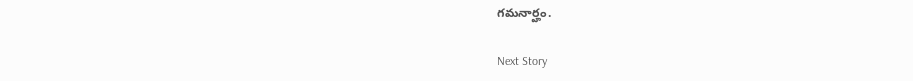గమనార్హం.

Next Story